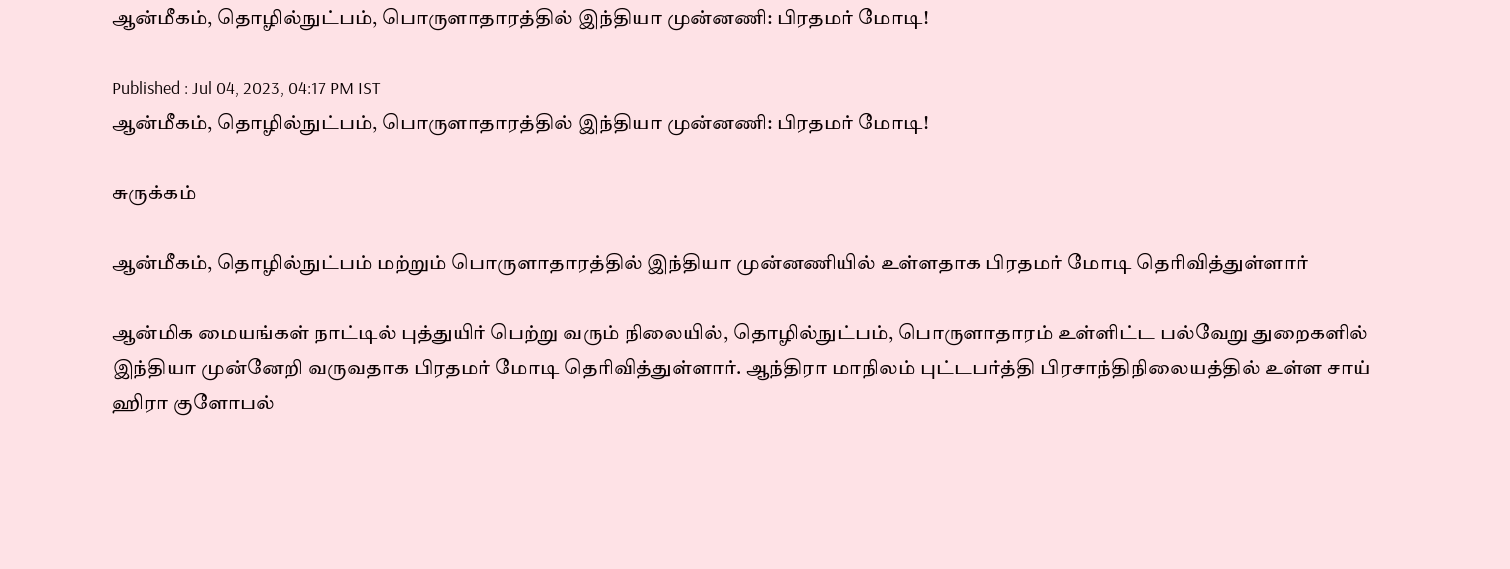ஆன்மீகம், தொழில்நுட்பம், பொருளாதாரத்தில் இந்தியா முன்னணி: பிரதமர் மோடி!

Published : Jul 04, 2023, 04:17 PM IST
ஆன்மீகம், தொழில்நுட்பம், பொருளாதாரத்தில் இந்தியா முன்னணி: பிரதமர் மோடி!

சுருக்கம்

ஆன்மீகம், தொழில்நுட்பம் மற்றும் பொருளாதாரத்தில் இந்தியா முன்னணியில் உள்ளதாக பிரதமர் மோடி தெரிவித்துள்ளார்

ஆன்மிக மையங்கள் நாட்டில் புத்துயிர் பெற்று வரும் நிலையில், தொழில்நுட்பம், பொருளாதாரம் உள்ளிட்ட பல்வேறு துறைகளில் இந்தியா முன்னேறி வருவதாக பிரதமர் மோடி தெரிவித்துள்ளார். ஆந்திரா மாநிலம் புட்டபர்த்தி பிரசாந்திநிலையத்தில் உள்ள சாய் ஹிரா குளோபல்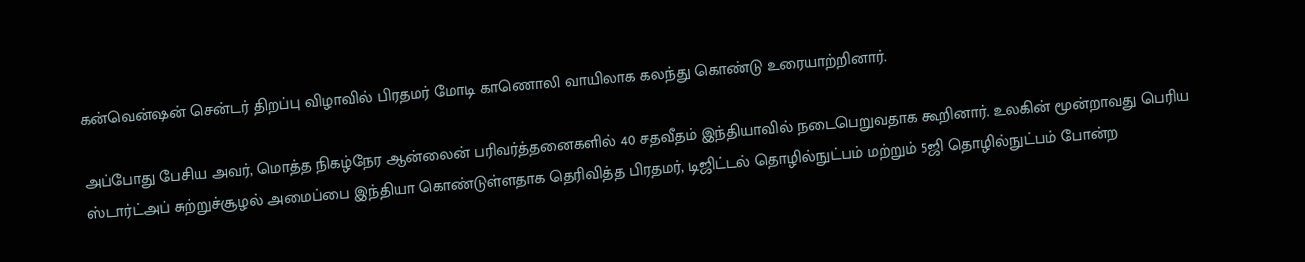கன்வென்ஷன் சென்டர் திறப்பு விழாவில் பிரதமர் மோடி காணொலி வாயிலாக கலந்து கொண்டு உரையாற்றினார்.

அப்போது பேசிய அவர், மொத்த நிகழ்நேர ஆன்லைன் பரிவர்த்தனைகளில் 40 சதவீதம் இந்தியாவில் நடைபெறுவதாக கூறினார். உலகின் மூன்றாவது பெரிய ஸ்டார்ட்அப் சுற்றுச்சூழல் அமைப்பை இந்தியா கொண்டுள்ளதாக தெரிவித்த பிரதமர், டிஜிட்டல் தொழில்நுட்பம் மற்றும் 5ஜி தொழில்நுட்பம் போன்ற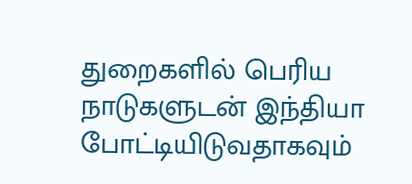துறைகளில் பெரிய நாடுகளுடன் இந்தியா போட்டியிடுவதாகவும்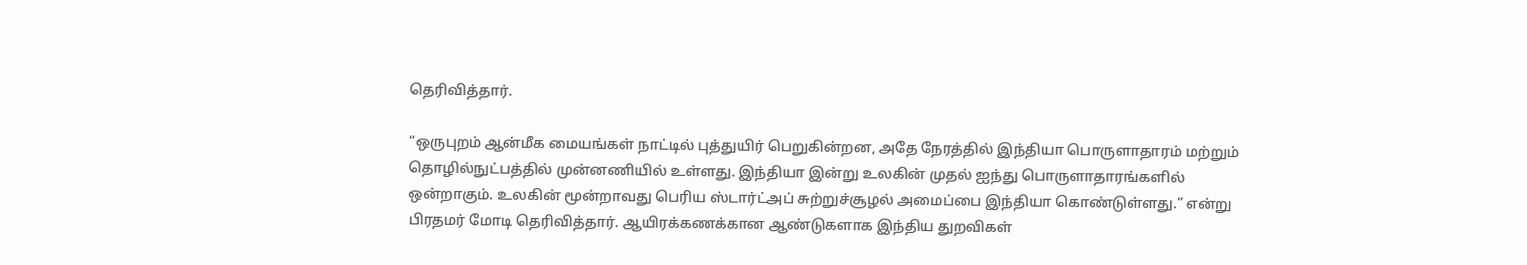தெரிவித்தார்.

“ஒருபுறம் ஆன்மீக மையங்கள் நாட்டில் புத்துயிர் பெறுகின்றன, அதே நேரத்தில் இந்தியா பொருளாதாரம் மற்றும் தொழில்நுட்பத்தில் முன்னணியில் உள்ளது. இந்தியா இன்று உலகின் முதல் ஐந்து பொருளாதாரங்களில் ஒன்றாகும். உலகின் மூன்றாவது பெரிய ஸ்டார்ட்அப் சுற்றுச்சூழல் அமைப்பை இந்தியா கொண்டுள்ளது.” என்று பிரதமர் மோடி தெரிவித்தார். ஆயிரக்கணக்கான ஆண்டுகளாக இந்திய துறவிகள்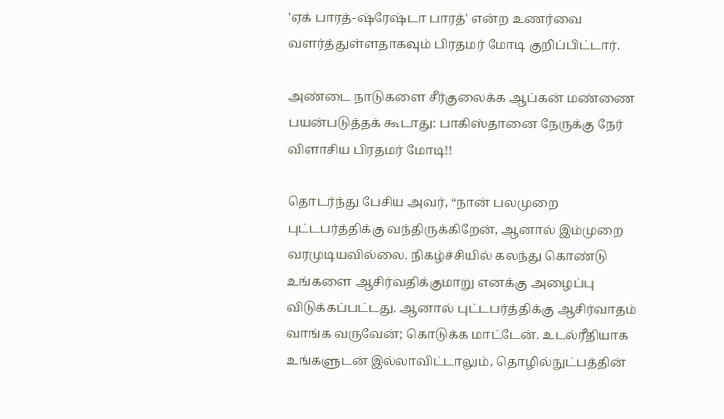'ஏக் பாரத்-ஷ்ரேஷ்டா பாரத்' என்ற உணர்வை வளர்த்துள்ளதாகவும் பிரதமர் மோடி குறிப்பிட்டார்.

அண்டை நாடுகளை சீர்குலைக்க ஆப்கன் மண்ணை பயன்படுத்தக் கூடாது: பாகிஸ்தானை நேருக்கு நேர் விளாசிய பிரதமர் மோடி!!

தொடர்ந்து பேசிய அவர், “நான் பலமுறை புட்டபர்த்திக்கு வந்திருக்கிறேன், ஆனால் இம்முறை வரமுடியவில்லை. நிகழ்ச்சியில் கலந்து கொண்டு உங்களை ஆசிர்வதிக்குமாறு எனக்கு அழைப்பு விடுக்கப்பட்டது. ஆனால் புட்டபர்த்திக்கு ஆசிர்வாதம் வாங்க வருவேன்; கொடுக்க மாட்டேன். உடல்ரீதியாக உங்களுடன் இல்லாவிட்டாலும், தொழில்நுட்பத்தின்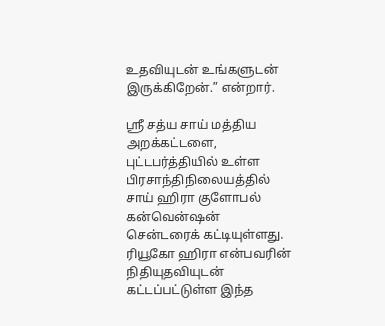உதவியுடன் உங்களுடன் இருக்கிறேன்.” என்றார்.

ஸ்ரீ சத்ய சாய் மத்திய அறக்கட்டளை, புட்டபர்த்தியில் உள்ள பிரசாந்திநிலையத்தில் சாய் ஹிரா குளோபல் கன்வென்ஷன் சென்டரைக் கட்டியுள்ளது. ரியூகோ ஹிரா என்பவரின் நிதியுதவியுடன் கட்டப்பட்டுள்ள இந்த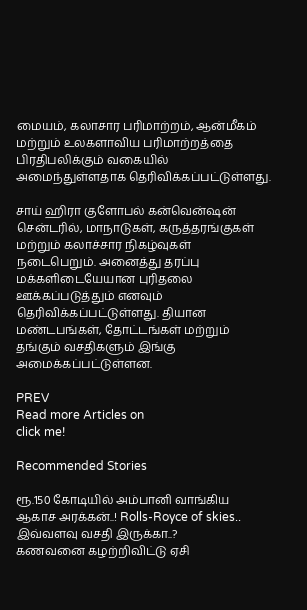மையம், கலாசார பரிமாற்றம், ஆன்மீகம் மற்றும் உலகளாவிய பரிமாற்றத்தை பிரதிபலிக்கும் வகையில் அமைந்துள்ளதாக தெரிவிக்கப்பட்டுள்ளது.

சாய் ஹிரா குளோபல் கன்வென்ஷன் சென்டரில், மாநாடுகள், கருத்தரங்குகள் மற்றும் கலாச்சார நிகழ்வுகள் நடைபெறும். அனைத்து தரப்பு மக்களிடையேயான புரிதலை ஊக்கப்படுத்தும் எனவும் தெரிவிக்கப்பட்டுள்ளது. தியான மண்டபங்கள், தோட்டங்கள் மற்றும் தங்கும் வசதிகளும் இங்கு அமைக்கப்பட்டுள்ளன.

PREV
Read more Articles on
click me!

Recommended Stories

ரூ.150 கோடியில் அம்பானி வாங்கிய ஆகாச அரக்கன்..! Rolls-Royce of skies.. இவ்வளவு வசதி இருக்கா..?
கணவனை கழற்றிவிட்டு ஏசி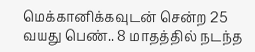மெக்கானிக்கவுடன் சென்ற 25 வயது பெண்.. 8 மாதத்தில் நடந்த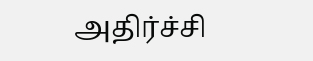அதிர்ச்சி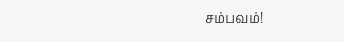சம்பவம்!